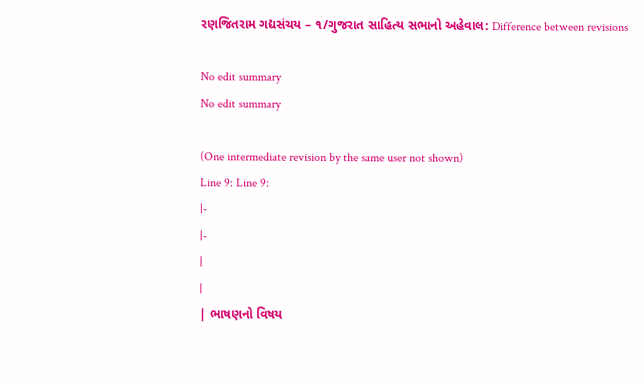રણજિતરામ ગદ્યસંચય – ૧/ગુજરાત સાહિત્ય સભાનો અહેવાલ: Difference between revisions

No edit summary
No edit summary

(One intermediate revision by the same user not shown)
Line 9: Line 9:
|-
|-
|
|
| ભાષણનો વિષય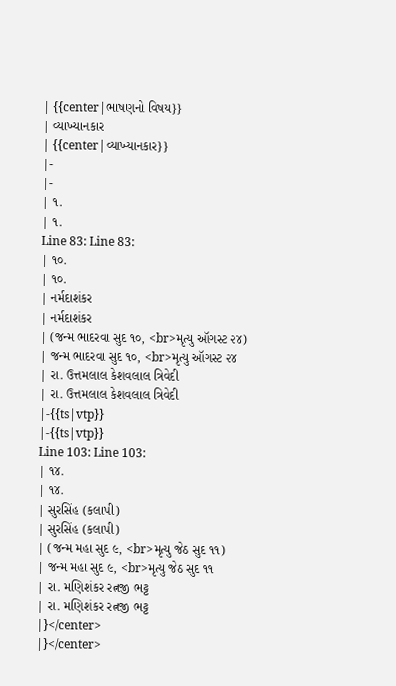| {{center|ભાષણનો વિષય}}
| વ્યાખ્યાનકાર
| {{center|વ્યાખ્યાનકાર}}
|-
|-
| ૧.
| ૧.
Line 83: Line 83:
| ૧૦.
| ૧૦.
| નર્મદાશંકર
| નર્મદાશંકર
| (જન્મ ભાદરવા સુદ ૧૦, <br>મૃત્યુ ઑગસ્ટ ૨૪)
| જન્મ ભાદરવા સુદ ૧૦, <br>મૃત્યુ ઑગસ્ટ ૨૪
| રા. ઉત્તમલાલ કેશવલાલ ત્રિવેદી
| રા. ઉત્તમલાલ કેશવલાલ ત્રિવેદી
|-{{ts|vtp}}
|-{{ts|vtp}}
Line 103: Line 103:
| ૧૪.
| ૧૪.
| સુરસિંહ (કલાપી)
| સુરસિંહ (કલાપી)
| (જન્મ મહા સુદ ૯, <br>મૃત્યુ જેઠ સુદ ૧૧)
| જન્મ મહા સુદ ૯, <br>મૃત્યુ જેઠ સુદ ૧૧
| રા. મણિશંકર રત્નજી ભટ્ટ
| રા. મણિશંકર રત્નજી ભટ્ટ
|}</center>
|}</center>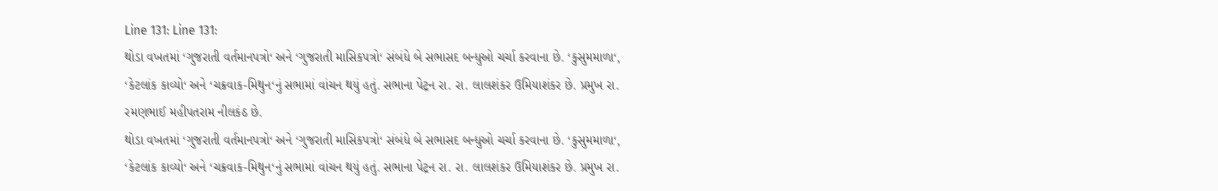Line 131: Line 131:
થોડા વખતમાં ‘ગુજરાતી વર્તમાનપત્રો‘ અને ‘ગુજરાતી માસિકપત્રો‘ સંબંધે બે સભાસદ બન્ધુઓ ચર્ચા કરવાના છે. ‘કુસુમમાળા‘, ‘કેટલાંક કાવ્યો‘ અને ‘ચક્રવાક-મિથુન‘નું સભામાં વાંચન થયું હતું. સભાના પેટ્રન રા. રા. લાલશંકર ઉમિયાશંકર છે. પ્રમુખ રા. રમણભાઈ મહીપતરામ નીલકંઠ છે.
થોડા વખતમાં ‘ગુજરાતી વર્તમાનપત્રો‘ અને ‘ગુજરાતી માસિકપત્રો‘ સંબંધે બે સભાસદ બન્ધુઓ ચર્ચા કરવાના છે. ‘કુસુમમાળા‘, ‘કેટલાંક કાવ્યો‘ અને ‘ચક્રવાક-મિથુન‘નું સભામાં વાંચન થયું હતું. સભાના પેટ્રન રા. રા. લાલશંકર ઉમિયાશંકર છે. પ્રમુખ રા.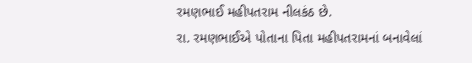રમણભાઈ મહીપતરામ નીલકંઠ છે.
રા. રમણભાઈએ પોતાના પિતા મહીપતરામનાં બનાવેલાં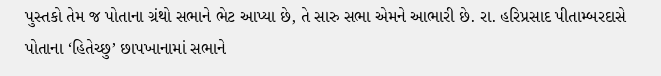પુસ્તકો તેમ જ પોતાના ગ્રંથો સભાને ભેટ આપ્યા છે, તે સારુ સભા એમને આભારી છે. રા. હરિપ્રસાદ પીતામ્બરદાસે પોતાના ‘હિતેચ્છુ’ છાપખાનામાં સભાને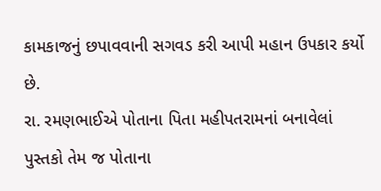કામકાજનું છપાવવાની સગવડ કરી આપી મહાન ઉપકાર કર્યો છે.
રા. રમણભાઈએ પોતાના પિતા મહીપતરામનાં બનાવેલાં પુસ્તકો તેમ જ પોતાના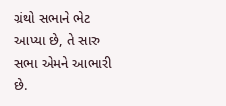ગ્રંથો સભાને ભેટ આપ્યા છે, તે સારુ સભા એમને આભારી છે.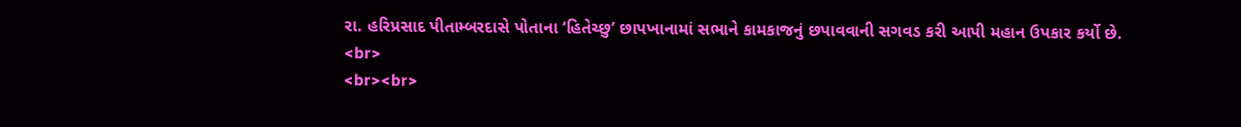રા. હરિપ્રસાદ પીતામ્બરદાસે પોતાના ‘હિતેચ્છુ’ છાપખાનામાં સભાને કામકાજનું છપાવવાની સગવડ કરી આપી મહાન ઉપકાર કર્યો છે.
<br>
<br><br>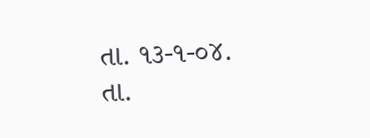તા. ૧૩-૧-૦૪.
તા.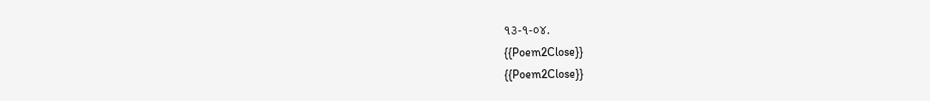૧૩-૧-૦૪.
{{Poem2Close}}
{{Poem2Close}}